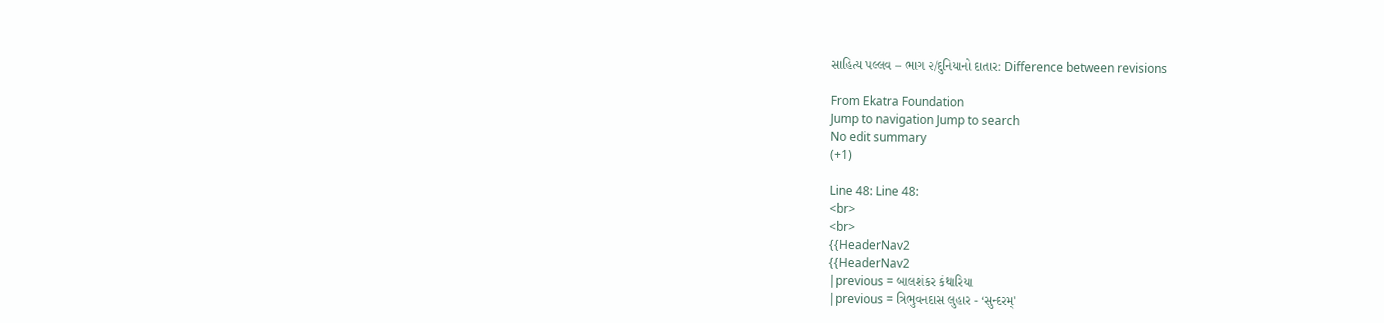સાહિત્ય પલ્લવ – ભાગ ૨/દુનિયાનો દાતાર: Difference between revisions

From Ekatra Foundation
Jump to navigation Jump to search
No edit summary
(+1)

Line 48: Line 48:
<br>
<br>
{{HeaderNav2
{{HeaderNav2
|previous = બાલશંકર કંથારિયા
|previous = ત્રિભુવનદાસ લુહાર - ‘સુન્દરમ્'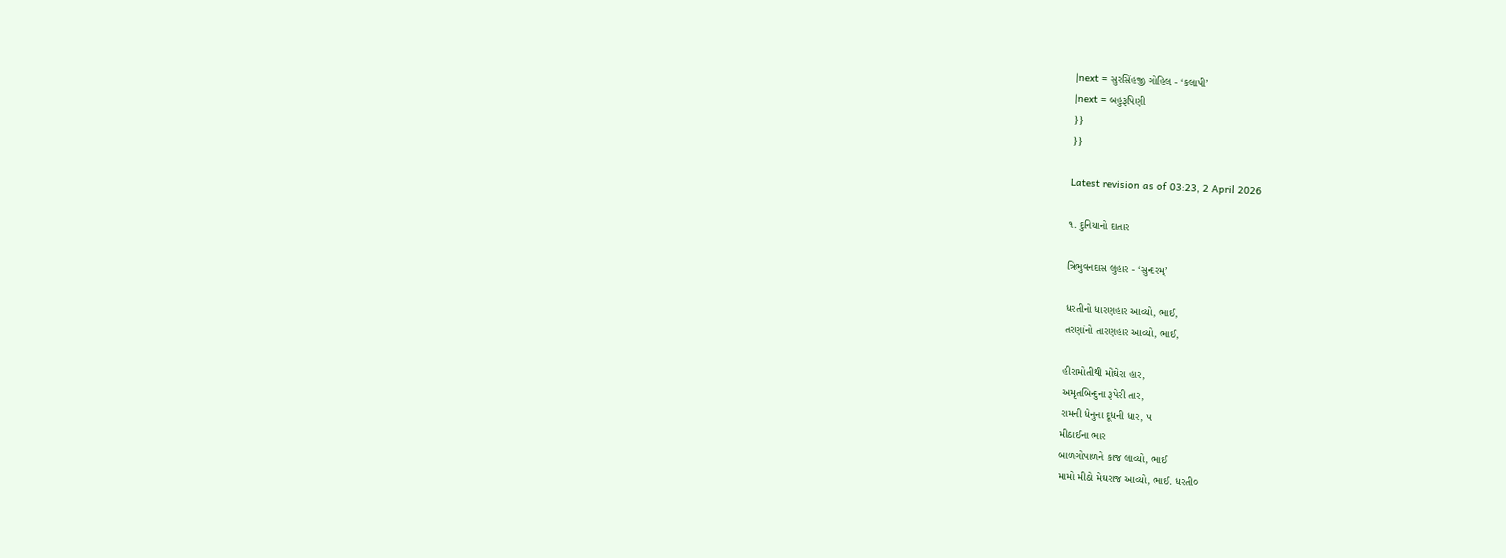|next = સુરસિંહજી ગોહિલ - ‘કલાપી’
|next = બહુરૂપિણી
}}
}}

Latest revision as of 03:23, 2 April 2026

૧. દુનિયાનો દાતાર

ત્રિભુવનદાસ લુહાર - ‘સુન્દરમ્’

ધરતીનો ધારણહાર આવ્યો, ભાઈ,
તરણાંનો તારણહાર આવ્યો, ભાઈ,

હીરામોતીથી મોંઘેરા હાર,
અમૃતબિન્દુના રૂપેરી તાર,
રામની ધેનુના દૂધની ધાર, ૫
મીઠાઈના ભાર
બાળગોપાળને કાજ લાવ્યો, ભાઈ
મામો મીઠો મેઘરાજ આવ્યો, ભાઈ. ધરતી૦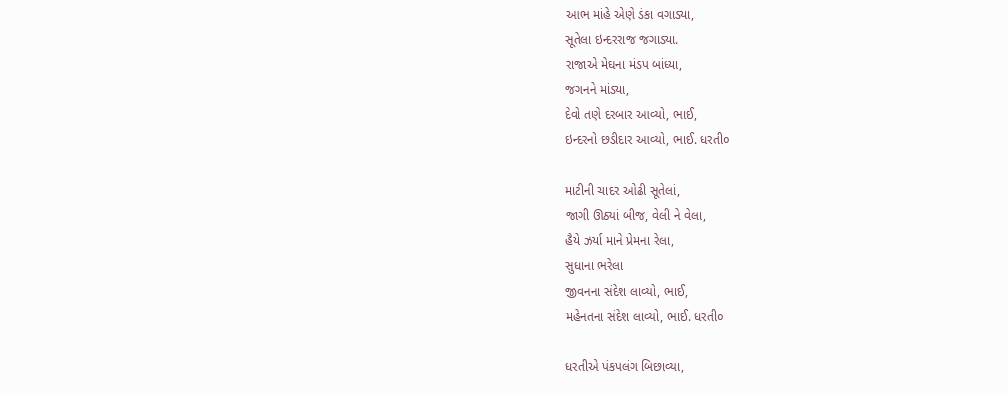આભ માંહે એણે ડંકા વગાડ્યા,
સૂતેલા ઇન્દરરાજ જગાડ્યા.
રાજાએ મેઘના મંડપ બાંધ્યા,
જગનને માંડ્યા,
દેવો તણે દરબાર આવ્યો, ભાઈ,
ઇન્દરનો છડીદાર આવ્યો, ભાઈ. ધરતી૦

માટીની ચાદર ઓઢી સૂતેલાં,
જાગી ઊઠ્યાં બીજ, વેલી ને વેલા,
હૈયે ઝર્યા માને પ્રેમના રેલા,
સુધાના ભરેલા
જીવનના સંદેશ લાવ્યો, ભાઈ,
મહેનતના સંદેશ લાવ્યો, ભાઈ. ધરતી૦

ધરતીએ પંકપલંગ બિછાવ્યા,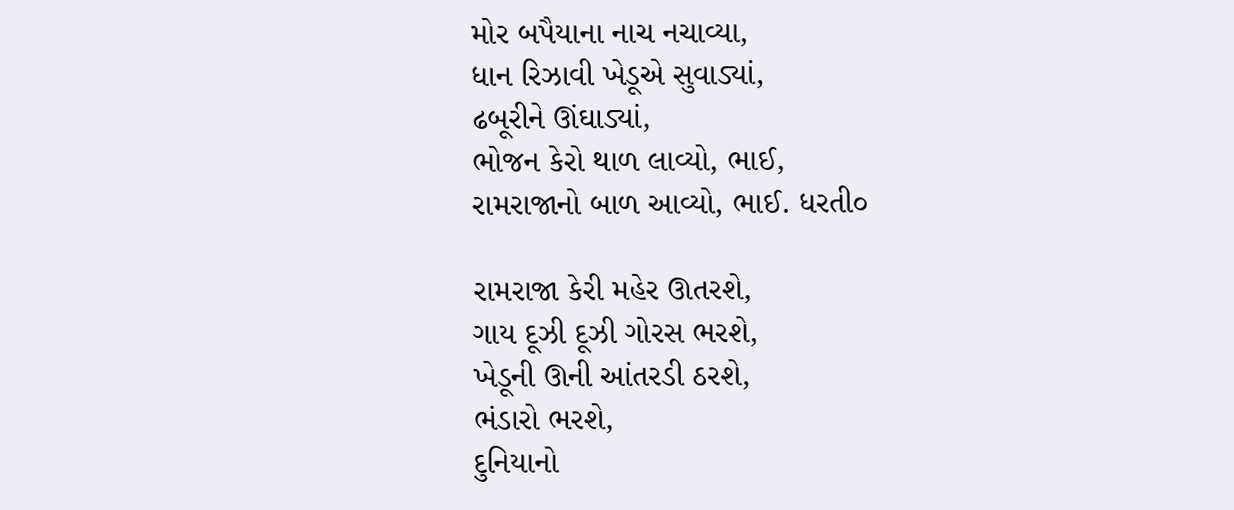મોર બપૈયાના નાચ નચાવ્યા,
ધાન રિઝાવી ખેડૂએ સુવાડ્યાં,
ઢબૂરીને ઊંઘાડ્યાં,
ભોજન કેરો થાળ લાવ્યો, ભાઈ,
રામરાજાનો બાળ આવ્યો, ભાઈ. ધરતી૦

રામરાજા કેરી મહેર ઊતરશે,
ગાય દૂઝી દૂઝી ગોરસ ભરશે,
ખેડૂની ઊની આંતરડી ઠરશે,
ભંડારો ભરશે,
દુનિયાનો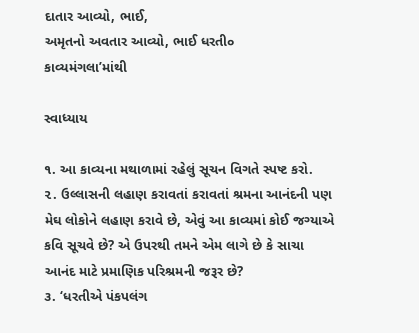દાતાર આવ્યો, ભાઈ,
અમૃતનો અવતાર આવ્યો, ભાઈ ધરતી૦
કાવ્યમંગલા’માંથી

સ્વાધ્યાય

૧. આ કાવ્યના મથાળામાં રહેલું સૂચન વિગતે સ્પષ્ટ કરો.
૨. ઉલ્લાસની લહાણ કરાવતાં કરાવતાં શ્રમના આનંદની પણ મેઘ લોકોને લહાણ કરાવે છે, એવું આ કાવ્યમાં કોઈ જગ્યાએ કવિ સૂચવે છે? એ ઉપરથી તમને એમ લાગે છે કે સાચા આનંદ માટે પ્રમાણિક પરિશ્રમની જરૂર છે?
૩. ‘ધરતીએ પંકપલંગ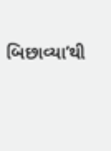બિછાવ્યા’થી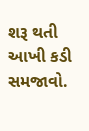શરૂ થતી આખી કડી સમજાવો.